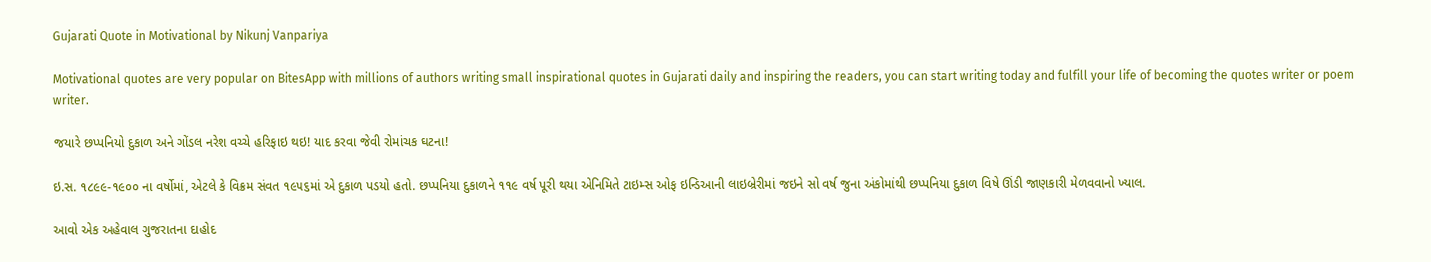Gujarati Quote in Motivational by Nikunj Vanpariya

Motivational quotes are very popular on BitesApp with millions of authors writing small inspirational quotes in Gujarati daily and inspiring the readers, you can start writing today and fulfill your life of becoming the quotes writer or poem writer.

જયારે છપ્પનિયો દુકાળ અને ગોંડલ નરેશ વચ્ચે હરિફાઇ થઇ! યાદ કરવા જેવી રોમાંચક ઘટના!

ઇ.સ. ૧૮૯૯-૧૯૦૦ ના વર્ષોમાં, એટલે કે વિક્રમ સંવત ૧૯૫૬માં એ દુકાળ પડયો હતો. છપ્પનિયા દુકાળને ૧૧૯ વર્ષ પૂરી થયા એનિમિતે ટાઇમ્સ ઓફ ઇન્ડિઆની લાઇબ્રેરીમાં જઇને સો વર્ષ જુના અંકોમાંથી છપ્પનિયા દુકાળ વિષે ઊંડી જાણકારી મેળવવાનો ખ્યાલ.

આવો એક અહેવાલ ગુજરાતના દાહોદ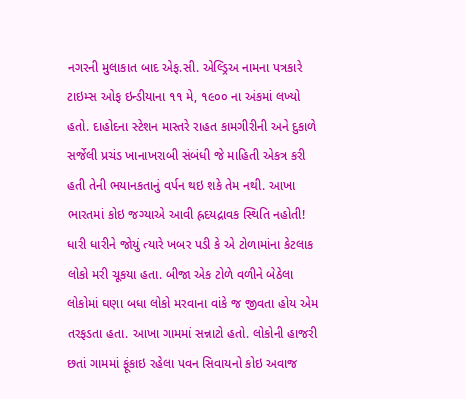નગરની મુલાકાત બાદ એફ.સી. એલ્ડ્રિઅ નામના પત્રકારે ટાઇમ્સ ઓફ ઇન્ડીયાના ૧૧ મે, ૧૯૦૦ ના અંકમાં લખ્યો હતો. દાહોદના સ્ટેશન માસ્તરે રાહત કામગીરીની અને દુકાળે સર્જેલી પ્રચંડ ખાનાખરાબી સંબંધી જે માહિતી એકત્ર કરી હતી તેની ભયાનકતાનું વર્પન થઇ શકે તેમ નથી. આખા ભારતમાં કોઇ જગ્યાએ આવી હ્રદયદ્રાવક સ્થિતિ નહોતી!
ધારી ધારીને જોયું ત્યારે ખબર પડી કે એ ટોળામાંના કેટલાક લોકો મરી ચૂકયા હતા. બીજા એક ટોળે વળીને બેઠેલા લોકોમાં ઘણા બધા લોકો મરવાના વાંકે જ જીવતા હોય એમ તરફડતા હતા. આખા ગામમાં સન્નાટો હતો. લોકોની હાજરી છતાં ગામમાં ફૂંકાઇ રહેલા પવન સિવાયનો કોઇ અવાજ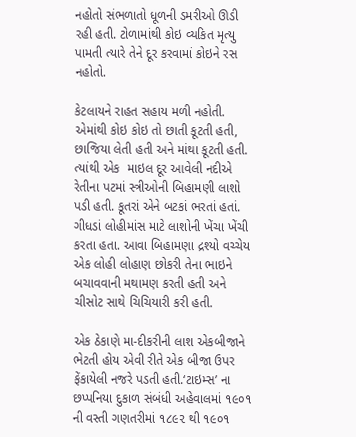નહોતો સંભળાતો ધૂળની ડમરીઓ ઊડી રહી હતી. ટોળામાંથી કોઇ વ્યકિત મૃત્યુ પામતી ત્યારે તેને દૂર કરવામાં કોઇને રસ નહોતો.

કેટલાયને રાહત સહાય મળી નહોતી. એમાંથી કોઇ કોઇ તો છાતી કૂટતી હતી, છાજિયા લેતી હતી અને માંથા કૂટતી હતી. ત્યાંથી એક  માઇલ દૂર આવેલી નદીએ રેતીના પટમાં સ્ત્રીઓની બિહામણી લાશો પડી હતી. કૂતરાં એને બટકાં ભરતાં હતાં. ગીધડાં લોહીમાંસ માટે લાશોની ખેંચા ખેંચી કરતા હતા. આવા બિહામણા દ્રશ્યો વચ્ચેય એક લોહી લોહાણ છોકરી તેના ભાઇને બચાવવાની મથામણ કરતી હતી અને ચીસોટ સાથે ચિચિયારી કરી હતી.

એક ઠેકાણે મા-દીકરીની લાશ એકબીજાને ભેટતી હોય એવી રીતે એક બીજા ઉપર ફેંકાયેલી નજરે પડતી હતી.‘ટાઇમ્સ’ ના છપ્પનિયા દુકાળ સંબંધી અહેવાલમાં ૧૯૦૧ ની વસ્તી ગણતરીમાં ૧૮૯૨ થી ૧૯૦૧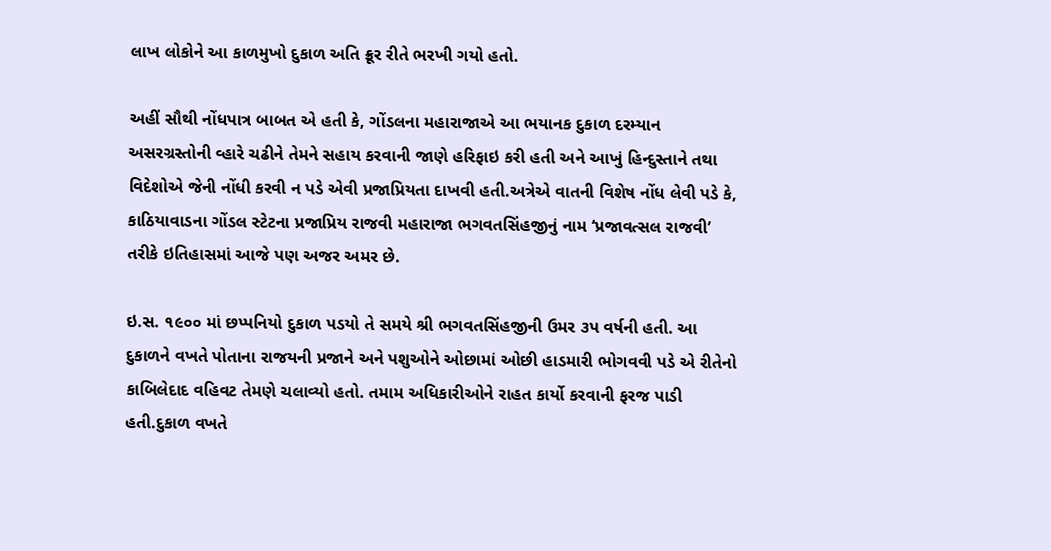લાખ લોકોને આ કાળમુખો દુકાળ અતિ ક્રૂર રીતે ભરખી ગયો હતો.

અહીં સૌથી નોંધપાત્ર બાબત એ હતી કે, ગોંડલના મહારાજાએ આ ભયાનક દુકાળ દરમ્યાન અસરગ્રસ્તોની વ્હારે ચઢીને તેમને સહાય કરવાની જાણે હરિફાઇ કરી હતી અને આખું હિન્દુસ્તાને તથા વિદેશોએ જેની નોંધી કરવી ન પડે એવી પ્રજાપ્રિયતા દાખવી હતી.અત્રેએ વાતની વિશેષ નોંધ લેવી પડે કે, કાઠિયાવાડના ગોંડલ સ્ટેટના પ્રજાપ્રિય રાજવી મહારાજા ભગવતસિંહજીનું નામ ‘પ્રજાવત્સલ રાજવી’ તરીકે ઇતિહાસમાં આજે પણ અજર અમર છે.

ઇ.સ. ૧૯૦૦ માં છપ્પનિયો દુકાળ પડયો તે સમયે શ્રી ભગવતસિંહજીની ઉમર ૩પ વર્ષની હતી. આ દુકાળને વખતે પોતાના રાજયની પ્રજાને અને પશુઓને ઓછામાં ઓછી હાડમારી ભોગવવી પડે એ રીતેનો કાબિલેદાદ વહિવટ તેમણે ચલાવ્યો હતો. તમામ અધિકારીઓને રાહત કાર્યો કરવાની ફરજ પાડી હતી.દુકાળ વખતે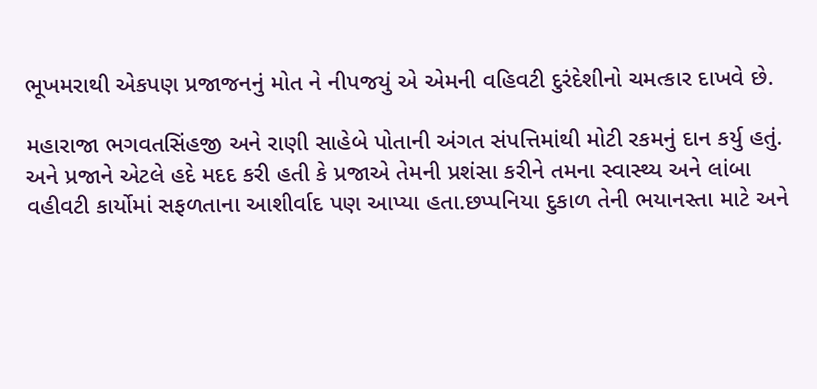ભૂખમરાથી એકપણ પ્રજાજનનું મોત ને નીપજયું એ એમની વહિવટી દુરંદેશીનો ચમત્કાર દાખવે છે.

મહારાજા ભગવતસિંહજી અને રાણી સાહેબે પોતાની અંગત સંપત્તિમાંથી મોટી રકમનું દાન કર્યુ હતું. અને પ્રજાને એટલે હદે મદદ કરી હતી કે પ્રજાએ તેમની પ્રશંસા કરીને તમના સ્વાસ્થ્ય અને લાંબા વહીવટી કાર્યોમાં સફળતાના આશીર્વાદ પણ આપ્યા હતા.છપ્પનિયા દુકાળ તેની ભયાનસ્તા માટે અને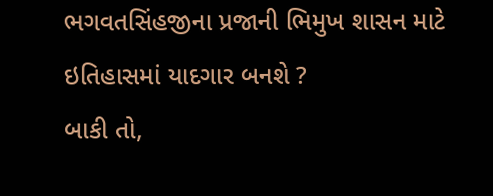ભગવતસિંહજીના પ્રજાની ભિમુખ શાસન માટે ઇતિહાસમાં યાદગાર બનશે ?
બાકી તો,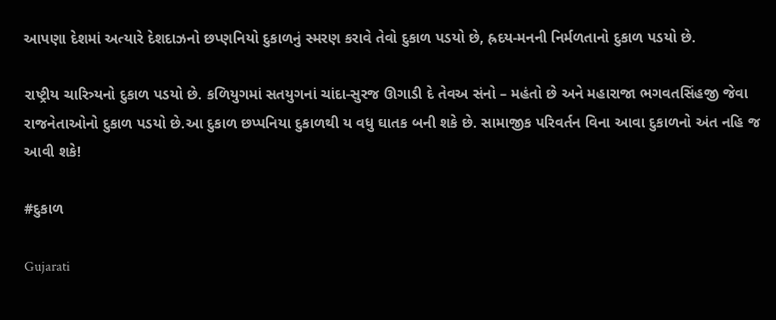આપણા દેશમાં અત્યારે દેશદાઝનો છપ્ણનિયો દુકાળનું સ્મરણ કરાવે તેવો દુકાળ પડયો છે, હ્રદય-મનની નિર્મળતાનો દુકાળ પડયો છે.

રાષ્ટ્રીય ચારિત્ર્યનો દુકાળ પડયો છે. કળિયુગમાં સતયુગનાં ચાંદા-સુરજ ઊગાડી દે તેવઅ સંનો – મહંતો છે અને મહારાજા ભગવતસિંહજી જેવા રાજનેતાઓનો દુકાળ પડયો છે.આ દુકાળ છપ્પનિયા દુકાળથી ય વધુ ઘાતક બની શકે છે. સામાજીક પરિવર્તન વિના આવા દુકાળનો અંત નહિ જ આવી શકે!

#દુકાળ

Gujarati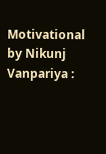Motivational by Nikunj Vanpariya :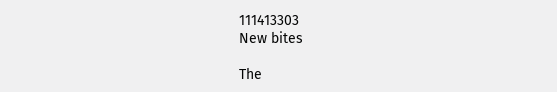111413303
New bites

The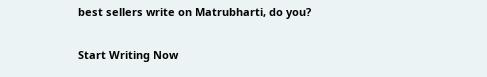best sellers write on Matrubharti, do you?

Start Writing Now